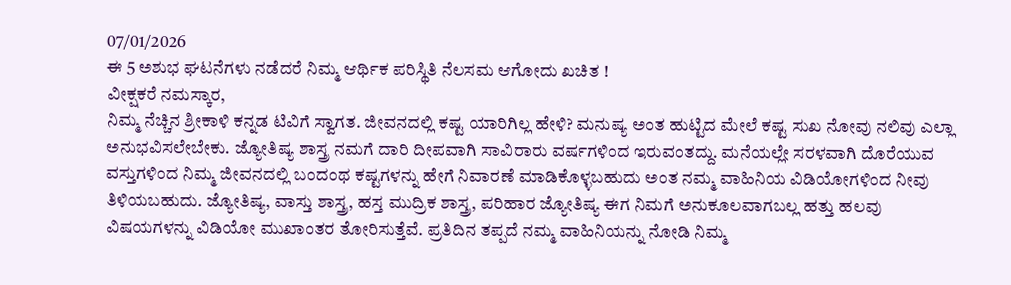07/01/2026
ಈ 5 ಅಶುಭ ಘಟನೆಗಳು ನಡೆದರೆ ನಿಮ್ಮ ಆರ್ಥಿಕ ಪರಿಸ್ಥಿತಿ ನೆಲಸಮ ಆಗೋದು ಖಚಿತ !
ವೀಕ್ಷಕರೆ ನಮಸ್ಕಾರ,
ನಿಮ್ಮ ನೆಚ್ಚಿನ ಶ್ರೀಕಾಳಿ ಕನ್ನಡ ಟಿವಿಗೆ ಸ್ವಾಗತ. ಜೀವನದಲ್ಲಿ ಕಷ್ಟ ಯಾರಿಗಿಲ್ಲ ಹೇಳಿ? ಮನುಷ್ಯ ಅಂತ ಹುಟ್ಟಿದ ಮೇಲೆ ಕಷ್ಟ ಸುಖ ನೋವು ನಲಿವು ಎಲ್ಲಾ ಅನುಭವಿಸಲೇಬೇಕು. ಜ್ಯೋತಿಷ್ಯ ಶಾಸ್ತ್ರ ನಮಗೆ ದಾರಿ ದೀಪವಾಗಿ ಸಾವಿರಾರು ವರ್ಷಗಳಿಂದ ಇರುವಂತದ್ದು. ಮನೆಯಲ್ಲೇ ಸರಳವಾಗಿ ದೊರೆಯುವ ವಸ್ತುಗಳಿಂದ ನಿಮ್ಮ ಜೀವನದಲ್ಲಿ ಬಂದಂಥ ಕಷ್ಟಗಳನ್ನು ಹೇಗೆ ನಿವಾರಣೆ ಮಾಡಿಕೊಳ್ಳಬಹುದು ಅಂತ ನಮ್ಮ ವಾಹಿನಿಯ ವಿಡಿಯೋಗಳಿಂದ ನೀವು ತಿಳಿಯಬಹುದು. ಜ್ಯೋತಿಷ್ಯ, ವಾಸ್ತು ಶಾಸ್ತ್ರ, ಹಸ್ತ ಮುದ್ರಿಕ ಶಾಸ್ತ್ರ, ಪರಿಹಾರ ಜ್ಯೋತಿಷ್ಯ ಈಗ ನಿಮಗೆ ಅನುಕೂಲವಾಗಬಲ್ಲ ಹತ್ತು ಹಲವು ವಿಷಯಗಳನ್ನು ವಿಡಿಯೋ ಮುಖಾಂತರ ತೋರಿಸುತ್ತೆವೆ. ಪ್ರತಿದಿನ ತಪ್ಪದೆ ನಮ್ಮ ವಾಹಿನಿಯನ್ನು ನೋಡಿ ನಿಮ್ಮ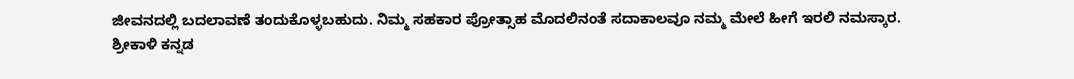ಜೀವನದಲ್ಲಿ ಬದಲಾವಣೆ ತಂದುಕೊಳ್ಳಬಹುದು. ನಿಮ್ಮ ಸಹಕಾರ ಪ್ರೋತ್ಸಾಹ ಮೊದಲಿನಂತೆ ಸದಾಕಾಲವೂ ನಮ್ಮ ಮೇಲೆ ಹೀಗೆ ಇರಲಿ ನಮಸ್ಕಾರ.
ಶ್ರೀಕಾಳಿ ಕನ್ನಡ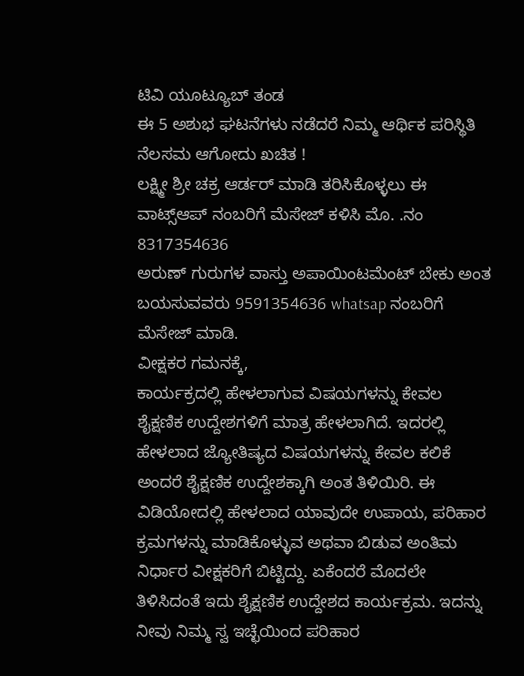ಟಿವಿ ಯೂಟ್ಯೂಬ್ ತಂಡ
ಈ 5 ಅಶುಭ ಘಟನೆಗಳು ನಡೆದರೆ ನಿಮ್ಮ ಆರ್ಥಿಕ ಪರಿಸ್ಥಿತಿ ನೆಲಸಮ ಆಗೋದು ಖಚಿತ !
ಲಕ್ಷ್ಮೀ ಶ್ರೀ ಚಕ್ರ ಆರ್ಡರ್ ಮಾಡಿ ತರಿಸಿಕೊಳ್ಳಲು ಈ ವಾಟ್ಸ್ಆಪ್ ನಂಬರಿಗೆ ಮೆಸೇಜ್ ಕಳಿಸಿ ಮೊ. .ನಂ 8317354636
ಅರುಣ್ ಗುರುಗಳ ವಾಸ್ತು ಅಪಾಯಿಂಟಮೆಂಟ್ ಬೇಕು ಅಂತ ಬಯಸುವವರು 9591354636 whatsap ನಂಬರಿಗೆ ಮೆಸೇಜ್ ಮಾಡಿ.
ವೀಕ್ಷಕರ ಗಮನಕ್ಕೆ,
ಕಾರ್ಯಕ್ರದಲ್ಲಿ ಹೇಳಲಾಗುವ ವಿಷಯಗಳನ್ನು ಕೇವಲ ಶೈಕ್ಷಣಿಕ ಉದ್ದೇಶಗಳಿಗೆ ಮಾತ್ರ ಹೇಳಲಾಗಿದೆ. ಇದರಲ್ಲಿ ಹೇಳಲಾದ ಜ್ಯೋತಿಷ್ಯದ ವಿಷಯಗಳನ್ನು ಕೇವಲ ಕಲಿಕೆ ಅಂದರೆ ಶೈಕ್ಷಣಿಕ ಉದ್ದೇಶಕ್ಕಾಗಿ ಅಂತ ತಿಳಿಯಿರಿ. ಈ ವಿಡಿಯೋದಲ್ಲಿ ಹೇಳಲಾದ ಯಾವುದೇ ಉಪಾಯ, ಪರಿಹಾರ ಕ್ರಮಗಳನ್ನು ಮಾಡಿಕೊಳ್ಳುವ ಅಥವಾ ಬಿಡುವ ಅಂತಿಮ ನಿರ್ಧಾರ ವೀಕ್ಷಕರಿಗೆ ಬಿಟ್ಟಿದ್ದು. ಏಕೆಂದರೆ ಮೊದಲೇ ತಿಳಿಸಿದಂತೆ ಇದು ಶೈಕ್ಷಣಿಕ ಉದ್ದೇಶದ ಕಾರ್ಯಕ್ರಮ. ಇದನ್ನು ನೀವು ನಿಮ್ಮ ಸ್ವ ಇಚ್ಛೆಯಿಂದ ಪರಿಹಾರ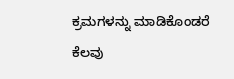ಕ್ರಮಗಳನ್ನು ಮಾಡಿಕೊಂಡರೆ ಕೆಲವು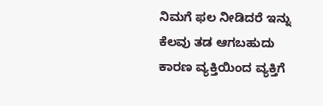ನಿಮಗೆ ಫಲ ನೀಡಿದರೆ ಇನ್ನು ಕೆಲವು ತಡ ಆಗಬಹುದು ಕಾರಣ ವ್ಯಕ್ತಿಯಿಂದ ವ್ಯಕ್ತಿಗೆ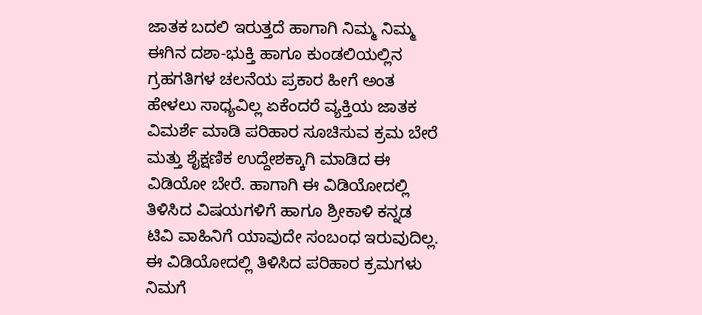ಜಾತಕ ಬದಲಿ ಇರುತ್ತದೆ ಹಾಗಾಗಿ ನಿಮ್ಮ ನಿಮ್ಮ ಈಗಿನ ದಶಾ-ಭುಕ್ತಿ ಹಾಗೂ ಕುಂಡಲಿಯಲ್ಲಿನ ಗ್ರಹಗತಿಗಳ ಚಲನೆಯ ಪ್ರಕಾರ ಹೀಗೆ ಅಂತ ಹೇಳಲು ಸಾಧ್ಯವಿಲ್ಲ ಏಕೆಂದರೆ ವ್ಯಕ್ತಿಯ ಜಾತಕ ವಿಮರ್ಶೆ ಮಾಡಿ ಪರಿಹಾರ ಸೂಚಿಸುವ ಕ್ರಮ ಬೇರೆ ಮತ್ತು ಶೈಕ್ಷಣಿಕ ಉದ್ದೇಶಕ್ಕಾಗಿ ಮಾಡಿದ ಈ ವಿಡಿಯೋ ಬೇರೆ. ಹಾಗಾಗಿ ಈ ವಿಡಿಯೋದಲ್ಲಿ ತಿಳಿಸಿದ ವಿಷಯಗಳಿಗೆ ಹಾಗೂ ಶ್ರೀಕಾಳಿ ಕನ್ನಡ ಟಿವಿ ವಾಹಿನಿಗೆ ಯಾವುದೇ ಸಂಬಂಧ ಇರುವುದಿಲ್ಲ. ಈ ವಿಡಿಯೋದಲ್ಲಿ ತಿಳಿಸಿದ ಪರಿಹಾರ ಕ್ರಮಗಳು ನಿಮಗೆ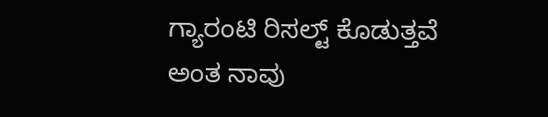ಗ್ಯಾರಂಟಿ ರಿಸಲ್ಟ್ ಕೊಡುತ್ತವೆ ಅಂತ ನಾವು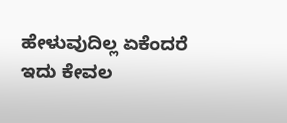ಹೇಳುವುದಿಲ್ಲ ಏಕೆಂದರೆ ಇದು ಕೇವಲ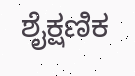ಶೈಕ್ಷಣಿಕ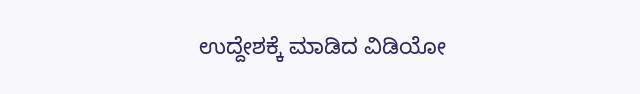ಉದ್ದೇಶಕ್ಕೆ ಮಾಡಿದ ವಿಡಿಯೋ